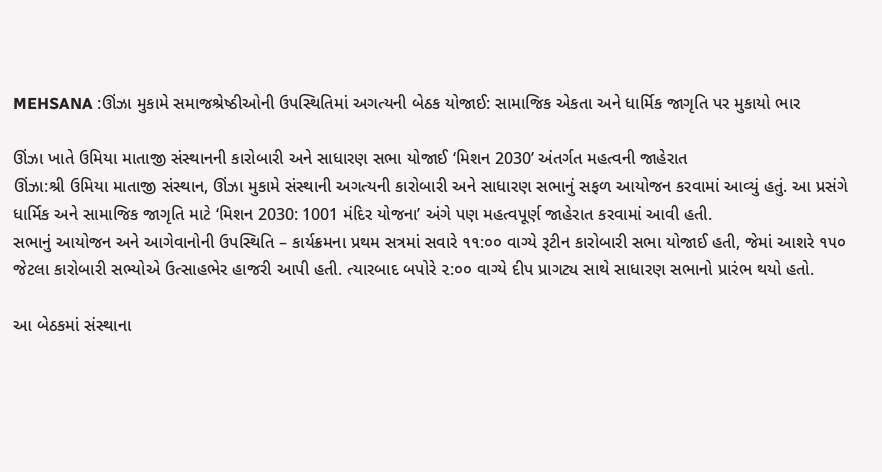MEHSANA :ઊંઝા મુકામે સમાજશ્રેષ્ઠીઓની ઉપસ્થિતિમાં અગત્યની બેઠક યોજાઈ: સામાજિક એકતા અને ધાર્મિક જાગૃતિ પર મુકાયો ભાર

ઊંઝા ખાતે ઉમિયા માતાજી સંસ્થાનની કારોબારી અને સાધારણ સભા યોજાઈ ‘મિશન 2030’ અંતર્ગત મહત્વની જાહેરાત
ઊંઝા:શ્રી ઉમિયા માતાજી સંસ્થાન, ઊંઝા મુકામે સંસ્થાની અગત્યની કારોબારી અને સાધારણ સભાનું સફળ આયોજન કરવામાં આવ્યું હતું. આ પ્રસંગે ધાર્મિક અને સામાજિક જાગૃતિ માટે ‘મિશન 2030: 1001 મંદિર યોજના’ અંગે પણ મહત્વપૂર્ણ જાહેરાત કરવામાં આવી હતી.
સભાનું આયોજન અને આગેવાનોની ઉપસ્થિતિ – કાર્યક્રમના પ્રથમ સત્રમાં સવારે ૧૧:૦૦ વાગ્યે રૂટીન કારોબારી સભા યોજાઈ હતી, જેમાં આશરે ૧૫૦ જેટલા કારોબારી સભ્યોએ ઉત્સાહભેર હાજરી આપી હતી. ત્યારબાદ બપોરે ૨:૦૦ વાગ્યે દીપ પ્રાગટ્ય સાથે સાધારણ સભાનો પ્રારંભ થયો હતો.

આ બેઠકમાં સંસ્થાના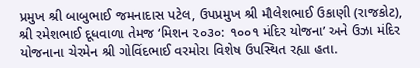પ્રમુખ શ્રી બાબુભાઈ જમનાદાસ પટેલ, ઉપપ્રમુખ શ્રી મૌલેશભાઈ ઉકાણી (રાજકોટ), શ્રી રમેશભાઈ દૂધવાળા તેમજ ‘મિશન ૨૦૩૦: ૧૦૦૧ મંદિર યોજના’ અને ઉઝા મંદિર યોજનાના ચેરમેન શ્રી ગોવિંદભાઈ વરમોરા વિશેષ ઉપસ્થિત રહ્યા હતા.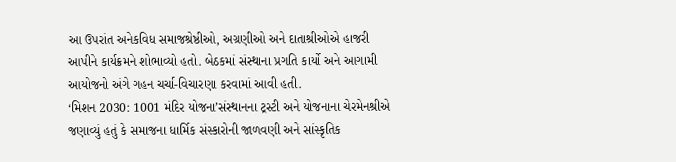આ ઉપરાંત અનેકવિધ સમાજશ્રેષ્ઠીઓ, અગ્રણીઓ અને દાતાશ્રીઓએ હાજરી આપીને કાર્યક્રમને શોભાવ્યો હતો. બેઠકમાં સંસ્થાના પ્રગતિ કાર્યો અને આગામી આયોજનો અંગે ગહન ચર્ચા-વિચારણા કરવામાં આવી હતી.
‘મિશન 2030: 1001 મંદિર યોજના’સંસ્થાનના ટ્રસ્ટી અને યોજનાના ચેરમેનશ્રીએ જણાવ્યું હતું કે સમાજના ધાર્મિક સંસ્કારોની જાળવણી અને સાંસ્કૃતિક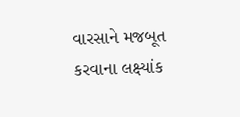વારસાને મજબૂત કરવાના લક્ષ્યાંક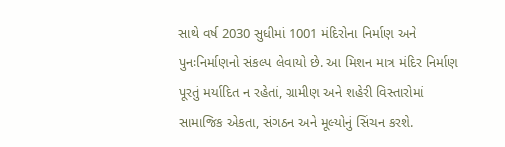સાથે વર્ષ 2030 સુધીમાં 1001 મંદિરોના નિર્માણ અને પુનઃનિર્માણનો સંકલ્પ લેવાયો છે. આ મિશન માત્ર મંદિર નિર્માણ પૂરતું મર્યાદિત ન રહેતાં, ગ્રામીણ અને શહેરી વિસ્તારોમાં સામાજિક એકતા, સંગઠન અને મૂલ્યોનું સિંચન કરશે.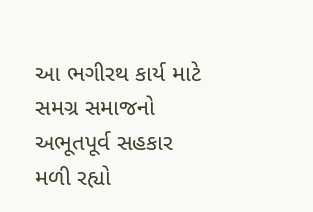આ ભગીરથ કાર્ય માટે સમગ્ર સમાજનો અભૂતપૂર્વ સહકાર મળી રહ્યો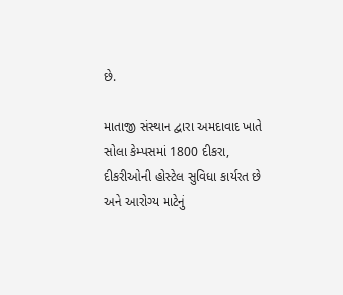છે.

માતાજી સંસ્થાન દ્વારા અમદાવાદ ખાતે સોલા કેમ્પસમાં 1800 દીકરા, દીકરીઓની હોસ્ટેલ સુવિધા કાર્યરત છે અને આરોગ્ય માટેનું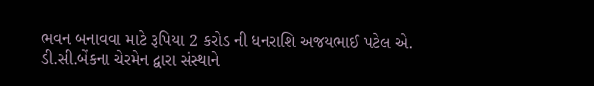ભવન બનાવવા માટે રૂપિયા 2 કરોડ ની ધનરાશિ અજયભાઈ પટેલ એ. ડી.સી.બેંકના ચેરમેન દ્વારા સંસ્થાને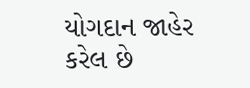યોગદાન જાહેર કરેલ છે